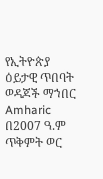የኢትዮጵያ ዕይታዊ ጥበባት ወዳጆች ማኀበር
Amharic
በ2007 ዓ.ም ጥቅምት ወር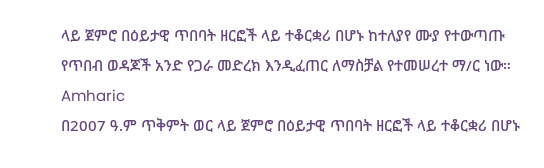ላይ ጀምሮ በዕይታዊ ጥበባት ዘርፎች ላይ ተቆርቋሪ በሆኑ ከተለያየ ሙያ የተውጣጡ የጥበብ ወዳጆች አንድ የጋራ መድረክ እንዲፈጠር ለማስቻል የተመሠረተ ማ/ር ነው።
Amharic
በ2007 ዓ.ም ጥቅምት ወር ላይ ጀምሮ በዕይታዊ ጥበባት ዘርፎች ላይ ተቆርቋሪ በሆኑ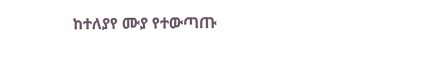ከተለያየ ሙያ የተውጣጡ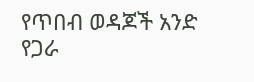የጥበብ ወዳጆች አንድ የጋራ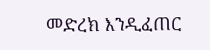መድረክ እንዲፈጠር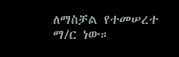ለማስቻል የተመሠረተ ማ/ር ነው።